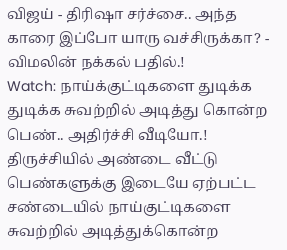விஜய் - திரிஷா சர்ச்சை.. அந்த காரை இப்போ யாரு வச்சிருக்கா? - விமலின் நக்கல் பதில்.!
Watch: நாய்க்குட்டிகளை துடிக்க துடிக்க சுவற்றில் அடித்து கொன்ற பெண்.. அதிர்ச்சி வீடியோ.!
திருச்சியில் அண்டை வீட்டு பெண்களுக்கு இடையே ஏற்பட்ட சண்டையில் நாய்குட்டிகளை சுவற்றில் அடித்துக்கொன்ற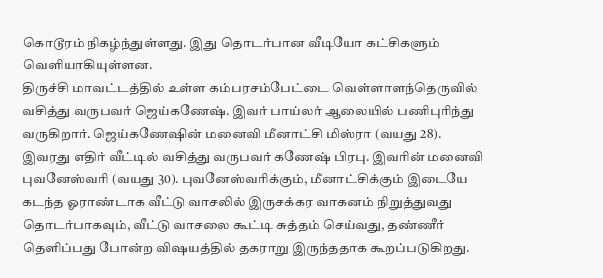கொடூரம் நிகழ்ந்துள்ளது. இது தொடர்பான வீடியோ கட்சிகளும் வெளியாகியுள்ளன.
திருச்சி மாவட்டத்தில் உள்ள கம்பரசம்பேட்டை வெள்ளாளந்தெருவில் வசித்து வருபவர் ஜெய்கணேஷ். இவர் பாய்லர் ஆலையில் பணிபுரிந்து வருகிறார். ஜெய்கணேஷின் மனைவி மீனாட்சி மிஸ்ரா (வயது 28). இவரது எதிர் வீட்டில் வசித்து வருபவர் கணேஷ் பிரபு. இவரின் மனைவி புவனேஸ்வரி (வயது 30). புவனேஸ்வரிக்கும், மீனாட்சிக்கும் இடையே கடந்த ஓராண்டாக வீட்டு வாசலில் இருசக்கர வாகனம் நிறுத்துவது தொடர்பாகவும், வீட்டு வாசலை கூட்டி சுத்தம் செய்வது, தண்ணீர் தெளிப்பது போன்ற விஷயத்தில் தகராறு இருந்ததாக கூறப்படுகிறது.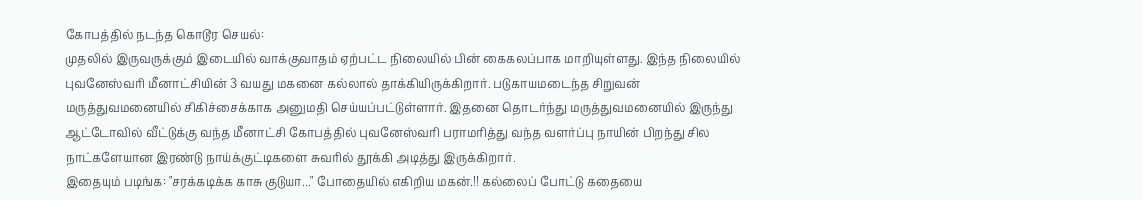கோபத்தில் நடந்த கொடூர செயல்:
முதலில் இருவருக்கும் இடையில் வாக்குவாதம் ஏற்பட்ட நிலையில் பின் கைகலப்பாக மாறியுள்ளது. இந்த நிலையில் புவனேஸ்வரி மீனாட்சியின் 3 வயது மகனை கல்லால் தாக்கியிருக்கிறார். படுகாயமடைந்த சிறுவன் மருத்துவமனையில் சிகிச்சைக்காக அனுமதி செய்யப்பட்டுள்ளார். இதனை தொடர்ந்து மருத்துவமனையில் இருந்து ஆட்டோவில் வீட்டுக்கு வந்த மீனாட்சி கோபத்தில் புவனேஸ்வரி பராமரித்து வந்த வளர்ப்பு நாயின் பிறந்து சில நாட்களேயான இரண்டு நாய்க்குட்டிகளை சுவரில் தூக்கி அடித்து இருக்கிறார்.
இதையும் படிங்க: "சரக்கடிக்க காசு குடுயா..." போதையில் எகிறிய மகன்.!! கல்லைப் போட்டு கதையை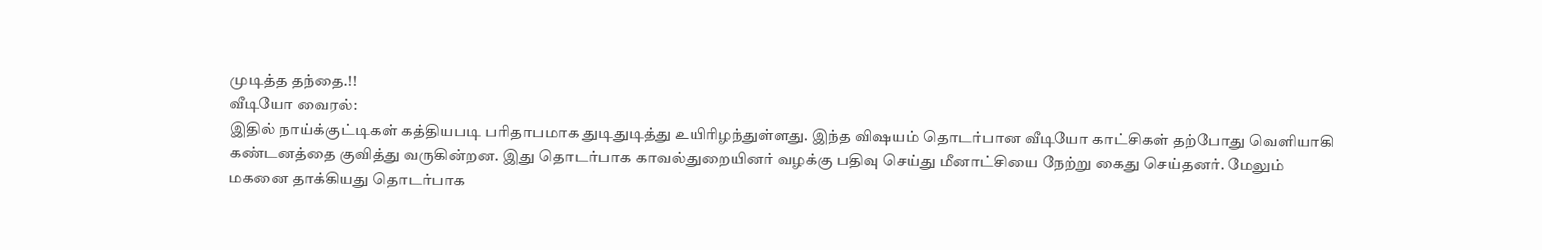முடித்த தந்தை.!!
வீடியோ வைரல்:
இதில் நாய்க்குட்டிகள் கத்தியபடி பரிதாபமாக துடிதுடித்து உயிரிழந்துள்ளது. இந்த விஷயம் தொடர்பான வீடியோ காட்சிகள் தற்போது வெளியாகி கண்டனத்தை குவித்து வருகின்றன. இது தொடர்பாக காவல்துறையினர் வழக்கு பதிவு செய்து மீனாட்சியை நேற்று கைது செய்தனர். மேலும் மகனை தாக்கியது தொடர்பாக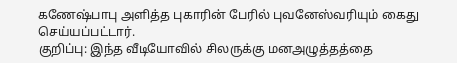கணேஷ்பாபு அளித்த புகாரின் பேரில் புவனேஸ்வரியும் கைது செய்யப்பட்டார்.
குறிப்பு: இந்த வீடியோவில் சிலருக்கு மனஅழுத்தத்தை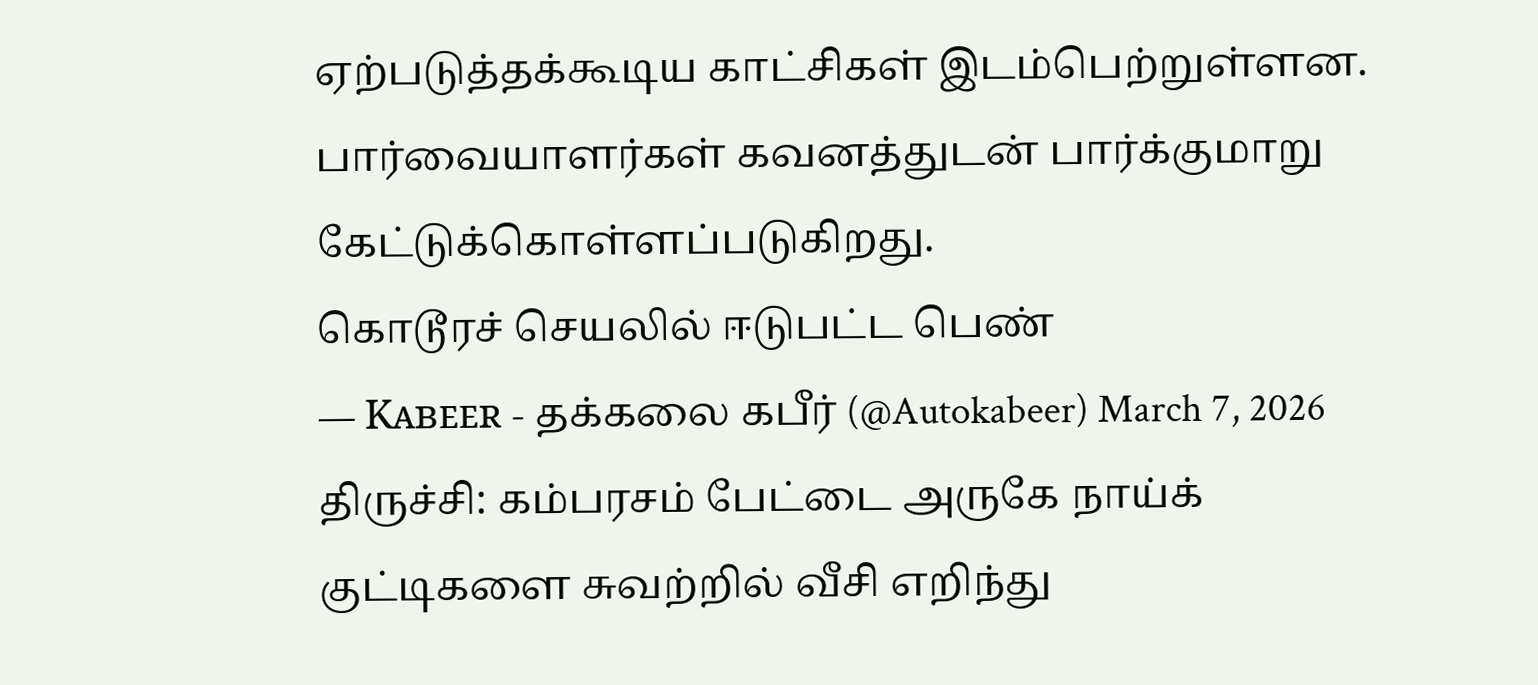ஏற்படுத்தக்கூடிய காட்சிகள் இடம்பெற்றுள்ளன. பார்வையாளர்கள் கவனத்துடன் பார்க்குமாறு கேட்டுக்கொள்ளப்படுகிறது.
கொடூரச் செயலில் ஈடுபட்ட பெண்
— Kᴀʙᴇᴇʀ - தக்கலை கபீர் (@Autokabeer) March 7, 2026
திருச்சி: கம்பரசம் பேட்டை அருகே நாய்க் குட்டிகளை சுவற்றில் வீசி எறிந்து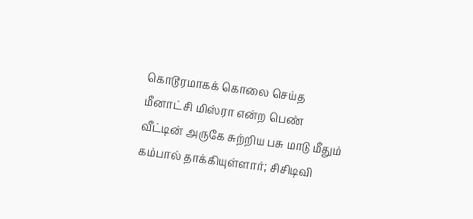கொடூரமாகக் கொலை செய்த மீனாட்சி மிஸ்ரா என்ற பெண்
வீட்டின் அருகே சுற்றிய பசு மாடு மீதும் கம்பால் தாக்கியுள்ளார்; சிசிடிவி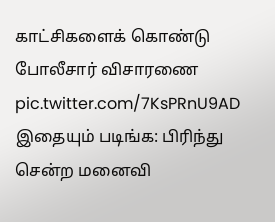காட்சிகளைக் கொண்டு போலீசார் விசாரணை pic.twitter.com/7KsPRnU9AD
இதையும் படிங்க: பிரிந்து சென்ற மனைவி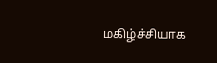மகிழ்ச்சியாக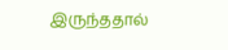இருந்ததால்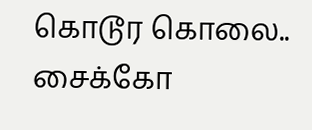கொடூர கொலை.. சைக்கோ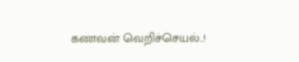கணவன் வெறிச்செயல்..!